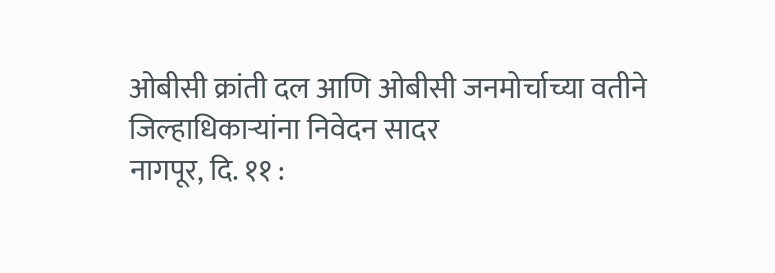ओबीसी क्रांती दल आणि ओबीसी जनमोर्चाच्या वतीने जिल्हाधिकाऱ्यांना निवेदन सादर
नागपूर, दि. ११ :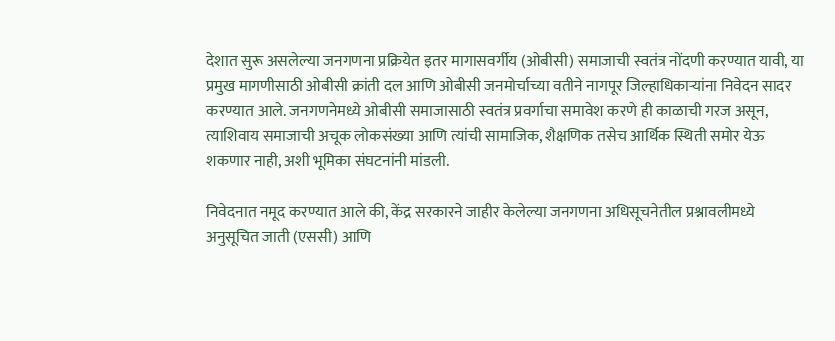देशात सुरू असलेल्या जनगणना प्रक्रियेत इतर मागासवर्गीय (ओबीसी) समाजाची स्वतंत्र नोंदणी करण्यात यावी, या प्रमुख मागणीसाठी ओबीसी क्रांती दल आणि ओबीसी जनमोर्चाच्या वतीने नागपूर जिल्हाधिकाऱ्यांना निवेदन सादर करण्यात आले. जनगणनेमध्ये ओबीसी समाजासाठी स्वतंत्र प्रवर्गाचा समावेश करणे ही काळाची गरज असून, त्याशिवाय समाजाची अचूक लोकसंख्या आणि त्यांची सामाजिक, शैक्षणिक तसेच आर्थिक स्थिती समोर येऊ शकणार नाही, अशी भूमिका संघटनांनी मांडली.

निवेदनात नमूद करण्यात आले की, केंद्र सरकारने जाहीर केलेल्या जनगणना अधिसूचनेतील प्रश्नावलीमध्ये अनुसूचित जाती (एससी) आणि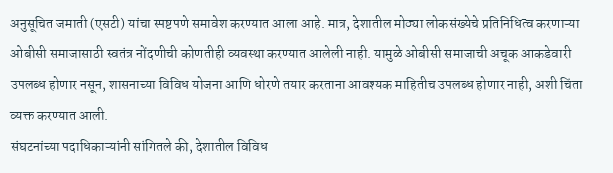अनुसूचित जमाती (एसटी) यांचा स्पष्टपणे समावेश करण्यात आला आहे. मात्र, देशातील मोठ्या लोकसंख्येचे प्रतिनिधित्व करणाऱ्या ओबीसी समाजासाठी स्वतंत्र नोंदणीची कोणतीही व्यवस्था करण्यात आलेली नाही. यामुळे ओबीसी समाजाची अचूक आकडेवारी उपलब्ध होणार नसून, शासनाच्या विविध योजना आणि धोरणे तयार करताना आवश्यक माहितीच उपलब्ध होणार नाही, अशी चिंता व्यक्त करण्यात आली.
संघटनांच्या पदाधिकाऱ्यांनी सांगितले की, देशातील विविध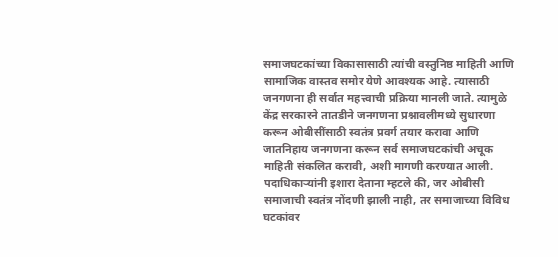समाजघटकांच्या विकासासाठी त्यांची वस्तुनिष्ठ माहिती आणि सामाजिक वास्तव समोर येणे आवश्यक आहे. त्यासाठी जनगणना ही सर्वात महत्त्वाची प्रक्रिया मानली जाते. त्यामुळे केंद्र सरकारने तातडीने जनगणना प्रश्नावलीमध्ये सुधारणा करून ओबीसींसाठी स्वतंत्र प्रवर्ग तयार करावा आणि जातनिहाय जनगणना करून सर्व समाजघटकांची अचूक माहिती संकलित करावी, अशी मागणी करण्यात आली.
पदाधिकाऱ्यांनी इशारा देताना म्हटले की, जर ओबीसी समाजाची स्वतंत्र नोंदणी झाली नाही, तर समाजाच्या विविध घटकांवर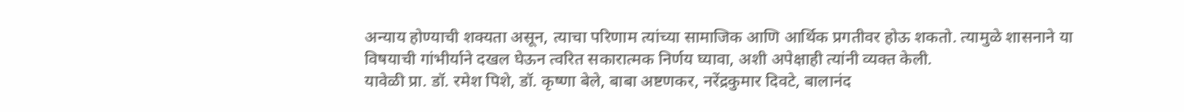अन्याय होण्याची शक्यता असून, त्याचा परिणाम त्यांच्या सामाजिक आणि आर्थिक प्रगतीवर होऊ शकतो. त्यामुळे शासनाने या विषयाची गांभीर्याने दखल घेऊन त्वरित सकारात्मक निर्णय घ्यावा, अशी अपेक्षाही त्यांनी व्यक्त केली.
यावेळी प्रा. डॉ. रमेश पिशे, डॉ. कृष्णा बेले, बाबा अष्टणकर, नरेंद्रकुमार दिवटे, बालानंद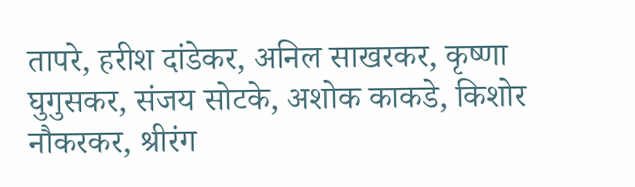तापरे, हरीश दांडेकर, अनिल साखरकर, कृष्णा घुगुसकर, संजय सोटके, अशोक काकडे, किशोर नौकरकर, श्रीरंग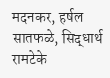मदनकर, हर्षल सातफळे, सिद्धार्थ रामटेके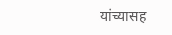यांच्यासह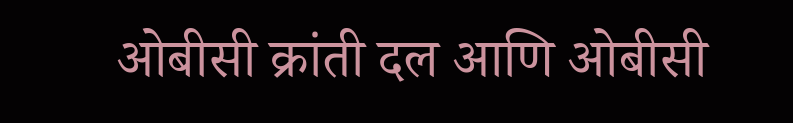ओबीसी क्रांती दल आणि ओबीसी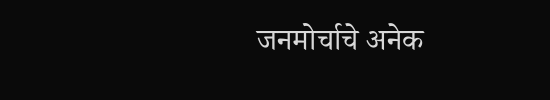जनमोर्चाचे अनेक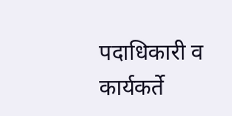पदाधिकारी व कार्यकर्ते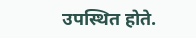उपस्थित होते.